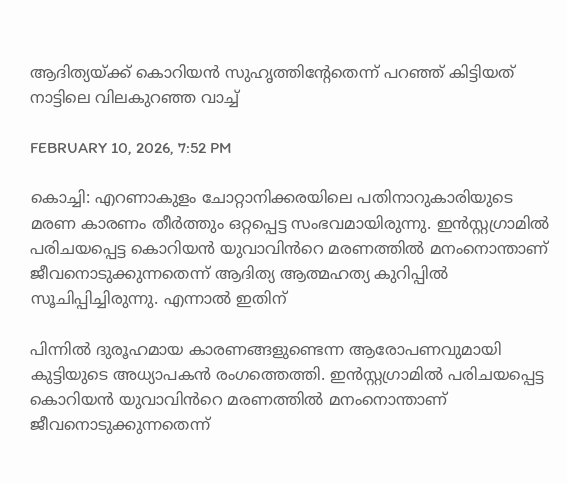ആദിത്യയ്ക്ക് കൊറിയൻ സുഹൃത്തിന്റേതെന്ന് പറഞ്ഞ് കിട്ടിയത് നാട്ടിലെ വിലകുറഞ്ഞ വാച്ച്

FEBRUARY 10, 2026, 7:52 PM

കൊച്ചി: എറണാകുളം ചോറ്റാനിക്കരയിലെ പതിനാറുകാരിയുടെ മരണ കാരണം തീർത്തും ഒറ്റപ്പെട്ട സംഭവമായിരുന്നു. ഇൻസ്റ്റഗ്രാമിൽ പരിചയപ്പെട്ട കൊറിയൻ യുവാവിൻറെ മരണത്തിൽ മനംനൊന്താണ് ജീവനൊടുക്കുന്നതെന്ന് ആദിത്യ ആത്മഹത്യ കുറിപ്പിൽ സൂചിപ്പിച്ചിരുന്നു. എന്നാൽ ഇതിന്

പിന്നിൽ ദുരൂഹമായ കാരണങ്ങളുണ്ടെന്ന ആരോപണവുമായി കുട്ടിയുടെ അധ്യാപകൻ രംഗത്തെത്തി. ഇൻസ്റ്റഗ്രാമിൽ പരിചയപ്പെട്ട കൊറിയൻ യുവാവിൻറെ മരണത്തിൽ മനംനൊന്താണ് ജീവനൊടുക്കുന്നതെന്ന്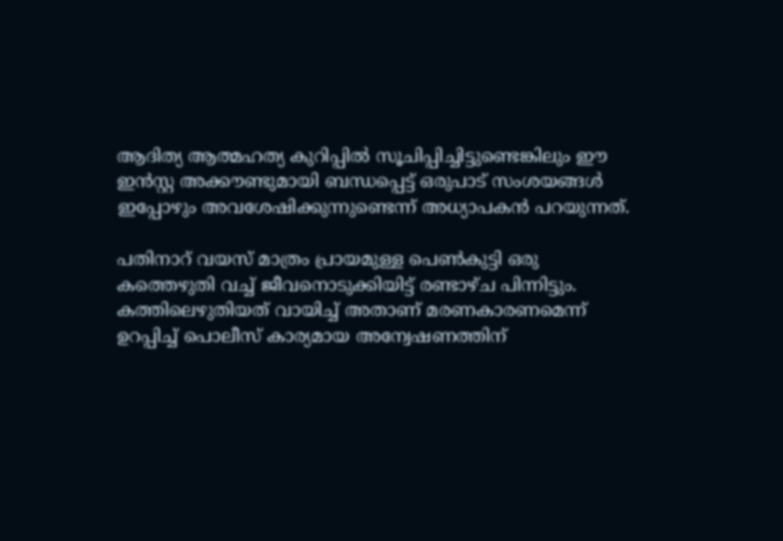ആദിത്യ ആത്മഹത്യ കുറിപ്പിൽ സൂചിപ്പിച്ചിട്ടുണ്ടെങ്കിലും ഈ ഇൻസ്റ്റ അക്കൗണ്ടുമായി ബന്ധപ്പെട്ട് ഒരുപാട് സംശയങ്ങൾ ഇപ്പോഴും അവശേഷിക്കുന്നുണ്ടെന്ന് അധ്യാപകൻ പറയുന്നത്.

പതിനാറ് വയസ് മാത്രം പ്രായമുള്ള പെൺകുട്ടി ഒരു കത്തെഴുതി വച്ച് ജീവനൊടുക്കിയിട്ട് രണ്ടാഴ്ച പിന്നിട്ടും. കത്തിലെഴുതിയത് വായിച്ച് അതാണ് മരണകാരണമെന്ന് ഉറപ്പിച്ച് പൊലീസ് കാര്യമായ അന്വേഷണത്തിന്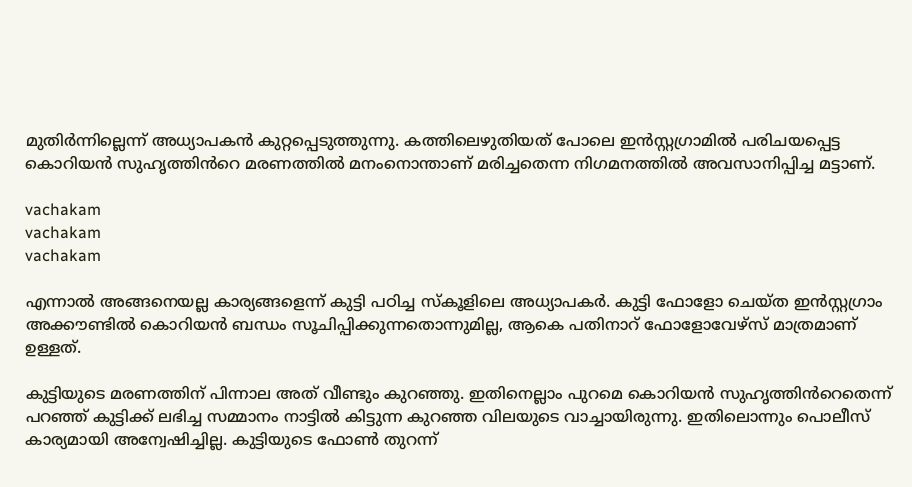മുതിർന്നില്ലെന്ന് അധ്യാപകൻ കുറ്റപ്പെടുത്തുന്നു. കത്തിലെഴുതിയത് പോലെ ഇൻസ്റ്റഗ്രാമിൽ പരിചയപ്പെട്ട കൊറിയൻ സുഹൃത്തിൻറെ മരണത്തിൽ മനംനൊന്താണ് മരിച്ചതെന്ന നിഗമനത്തിൽ അവസാനിപ്പിച്ച മട്ടാണ്.

vachakam
vachakam
vachakam

എന്നാൽ അങ്ങനെയല്ല കാര്യങ്ങളെന്ന് കുട്ടി പഠിച്ച സ്കൂളിലെ അധ്യാപകർ. കുട്ടി ഫോളോ ചെയ്ത ഇൻസ്റ്റഗ്രാം അക്കൗണ്ടിൽ കൊറിയൻ ബന്ധം സൂചിപ്പിക്കുന്നതൊന്നുമില്ല, ആകെ പതിനാറ് ഫോളോവേഴ്സ് മാത്രമാണ് ഉള്ളത്.

കുട്ടിയുടെ മരണത്തിന് പിന്നാല അത് വീണ്ടും കുറഞ്ഞു. ഇതിനെല്ലാം പുറമെ കൊറിയൻ സുഹൃത്തിൻറെതെന്ന് പറഞ്ഞ് കുട്ടിക്ക് ലഭിച്ച സമ്മാനം നാട്ടിൽ കിട്ടുന്ന കുറഞ്ഞ വിലയുടെ വാച്ചായിരുന്നു. ഇതിലൊന്നും പൊലീസ് കാര്യമായി അന്വേഷിച്ചില്ല. കുട്ടിയുടെ ഫോൺ തുറന്ന്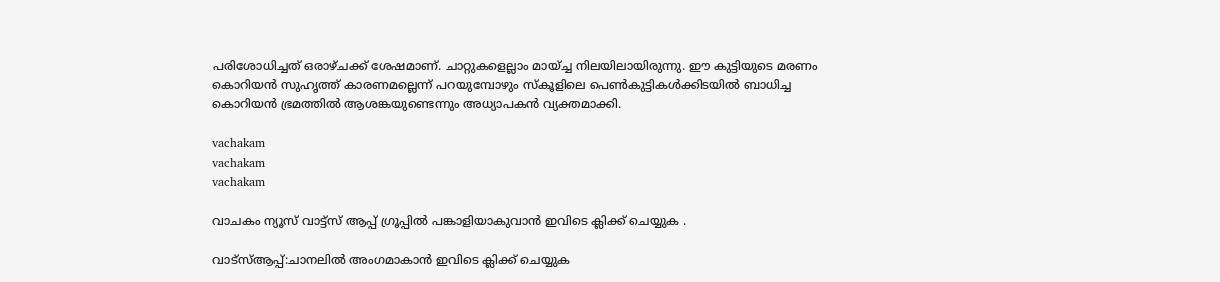പരിശോധിച്ചത് ഒരാഴ്ചക്ക് ശേഷമാണ്. ചാറ്റുകളെല്ലാം മായ്ച്ച നിലയിലായിരുന്നു. ഈ കുട്ടിയുടെ മരണം കൊറിയൻ സുഹൃത്ത് കാരണമല്ലെന്ന് പറയുമ്പോഴും സ്കൂളിലെ പെൺകുട്ടികൾക്കിടയിൽ ബാധിച്ച കൊറിയൻ ഭ്രമത്തിൽ ആശങ്കയുണ്ടെന്നും അധ്യാപകൻ വ്യക്തമാക്കി.

vachakam
vachakam
vachakam

വാചകം ന്യൂസ് വാട്ട്സ് ആപ്പ് ഗ്രൂപ്പിൽ പങ്കാളിയാകുവാൻ ഇവിടെ ക്ലിക്ക് ചെയ്യുക .

വാട്സ്ആപ്പ്:ചാനലിൽ അംഗമാകാൻ ഇവിടെ ക്ലിക്ക് ചെയ്യുക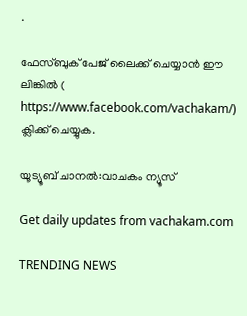.

ഫേസ്ബുക് പേജ് ലൈക്ക് ചെയ്യാൻ ഈ ലിങ്കിൽ (
https://www.facebook.com/vachakam/) ക്ലിക്ക് ചെയ്യുക.

യൂട്യൂബ് ചാനൽ:വാചകം ന്യൂസ്

Get daily updates from vachakam.com

TRENDING NEWS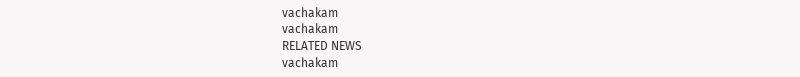vachakam
vachakam
RELATED NEWS
vachakam